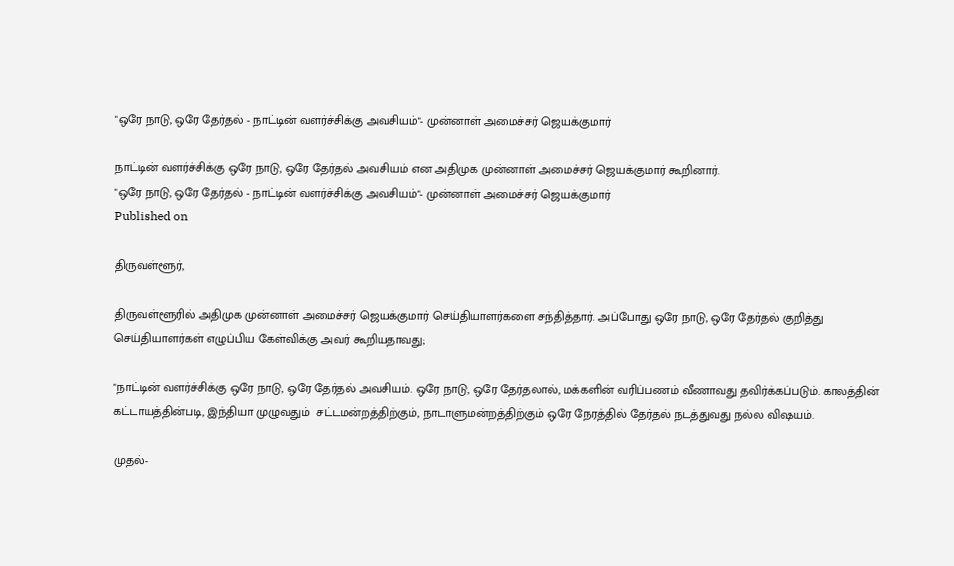"ஒரே நாடு, ஒரே தேர்தல் - நாட்டின் வளர்ச்சிக்கு அவசியம்"- முன்னாள் அமைச்சர் ஜெயக்குமார்

நாட்டின் வளர்ச்சிக்கு ஒரே நாடு, ஒரே தேர்தல் அவசியம் என அதிமுக முன்னாள் அமைச்சர் ஜெயக்குமார் கூறினார்.
"ஒரே நாடு, ஒரே தேர்தல் - நாட்டின் வளர்ச்சிக்கு அவசியம்"- முன்னாள் அமைச்சர் ஜெயக்குமார்
Published on

திருவள்ளூர்,

திருவள்ளூரில் அதிமுக முன்னாள் அமைச்சர் ஜெயக்குமார் செய்தியாளர்களை சந்தித்தார். அப்போது ஒரே நாடு, ஒரே தேர்தல் குறித்து செய்தியாளர்கள் எழுப்பிய கேள்விக்கு அவர் கூறியதாவது;

"நாட்டின் வளர்ச்சிக்கு ஒரே நாடு, ஒரே தேர்தல் அவசியம். ஒரே நாடு, ஒரே தேர்தலால், மக்களின் வரிப்பணம் வீணாவது தவிர்க்கப்படும். காலத்தின் கட்டாயத்தின்படி, இந்தியா முழுவதும்  சட்டமன்றத்திற்கும், நாடாளுமன்றத்திற்கும் ஒரே நேரத்தில் தேர்தல் நடத்துவது நல்ல விஷயம்.

முதல்-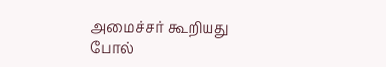அமைச்சர் கூறியது போல்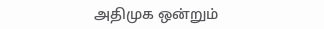அதிமுக ஒன்றும்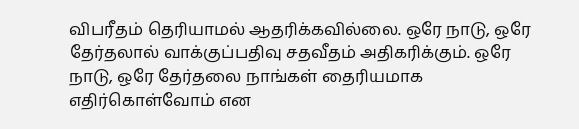விபரீதம் தெரியாமல் ஆதரிக்கவில்லை. ஒரே நாடு, ஒரே தேர்தலால் வாக்குப்பதிவு சதவீதம் அதிகரிக்கும். ஒரே நாடு, ஒரே தேர்தலை நாங்கள் தைரியமாக எதிர்கொள்வோம் என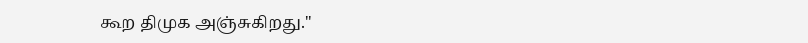கூற திமுக அஞ்சுகிறது."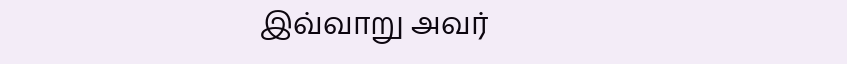இவ்வாறு அவர்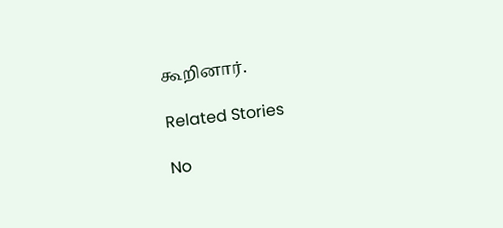கூறினார்.

Related Stories

No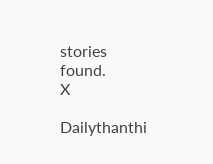stories found.
X

Dailythanthi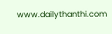www.dailythanthi.com